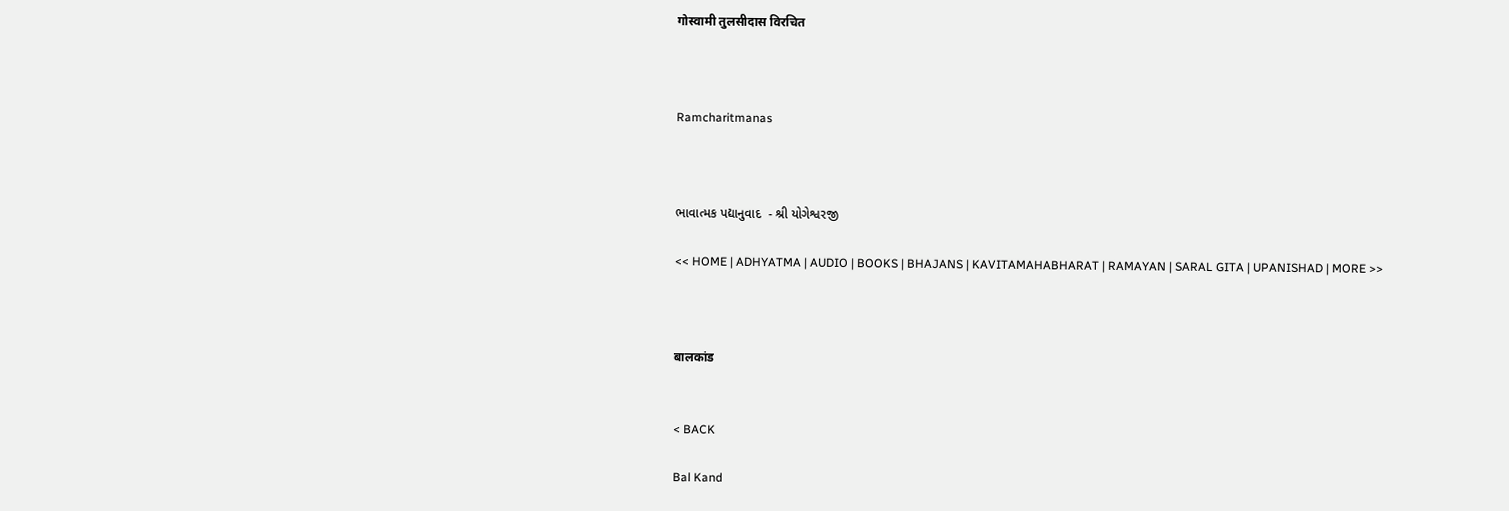गोस्वामी तुलसीदास विरचित



Ramcharitmanas



ભાવાત્મક પદ્યાનુવાદ  - શ્રી યોગેશ્વરજી

<< HOME | ADHYATMA | AUDIO | BOOKS | BHAJANS | KAVITAMAHABHARAT | RAMAYAN | SARAL GITA | UPANISHAD | MORE >>



बालकांड


< BACK

Bal Kand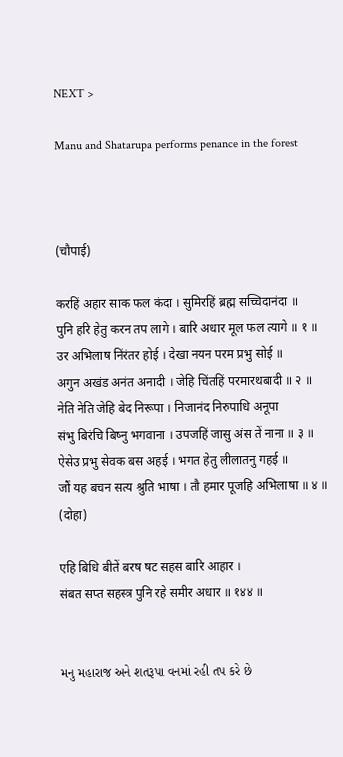NEXT >

Manu and Shatarupa performs penance in the forest



(चौपाई)

करहिं अहार साक फल कंदा । सुमिरहिं ब्रह्म सच्चिदानंदा ॥
पुनि हरि हेतु करन तप लागे । बारि अधार मूल फल त्यागे ॥ १ ॥
उर अभिलाष निंरंतर होई । देखा नयन परम प्रभु सोई ॥
अगुन अखंड अनंत अनादी । जेहि चिंतहिं परमारथबादी ॥ २ ॥
नेति नेति जेहि बेद निरूपा । निजानंद निरुपाधि अनूपा
संभु बिरंचि बिष्नु भगवाना । उपजहिं जासु अंस तें नाना ॥ ३ ॥
ऐसेउ प्रभु सेवक बस अहई । भगत हेतु लीलातनु गहई ॥
जौं यह बचन सत्य श्रुति भाषा । तौ हमार पूजहि अभिलाषा ॥ ४ ॥
(दोहा)

एहि बिधि बीतें बरष षट सहस बारि आहार ।
संबत सप्त सहस्त्र पुनि रहे समीर अधार ॥ १४४ ॥


મનુ મહારાજ અને શતરૂપા વનમાં રહી તપ કરે છે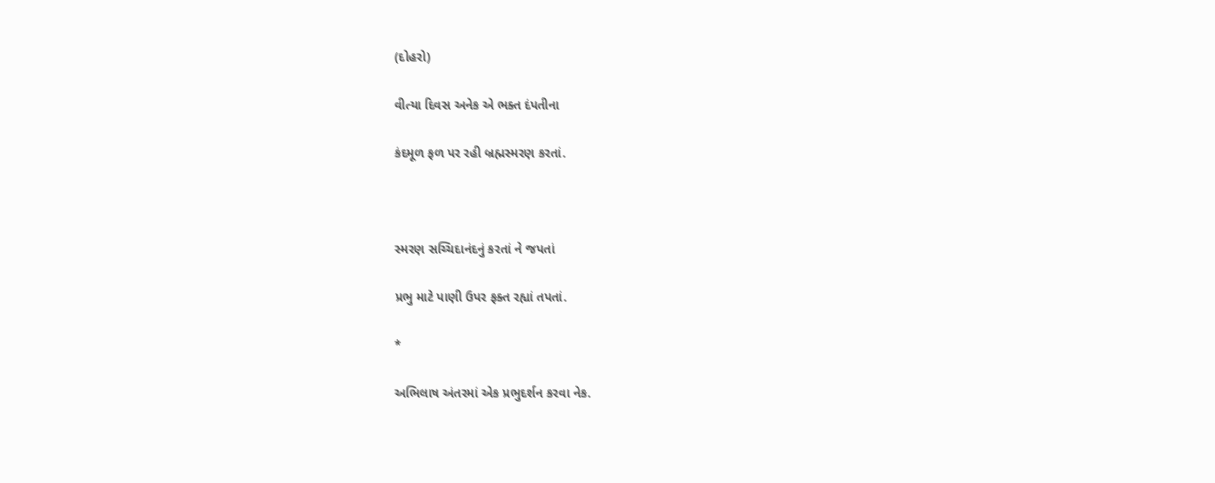(દોહરો)

વીત્યા દિવસ અનેક એ ભક્ત દંપતીના

કંદમૂળ ફળ પર રહી બ્રહ્મસ્મરણ કરતાં.



સ્મરણ સચ્ચિદાનંદનું કરતાં ને જપતાં

પ્રભુ માટે પાણી ઉપર ફક્ત રહ્યાં તપતાં.

*

અભિલાષ અંતરમાં એક પ્રભુદર્શન કરવા નેક.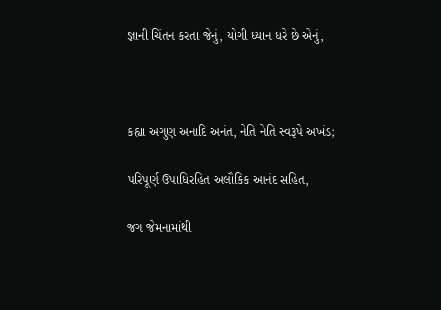જ્ઞાની ચિંતન કરતા જેનું, યોગી ધ્યાન ધરે છે એનું,



કહ્યા અગુણ અનાદિ અનંત, નેતિ નેતિ સ્વરૂપે અખંડ;

પરિપૂર્ણ ઉપાધિરહિત અલૌકિક આનંદ સહિત,

જગ જેમનામાંથી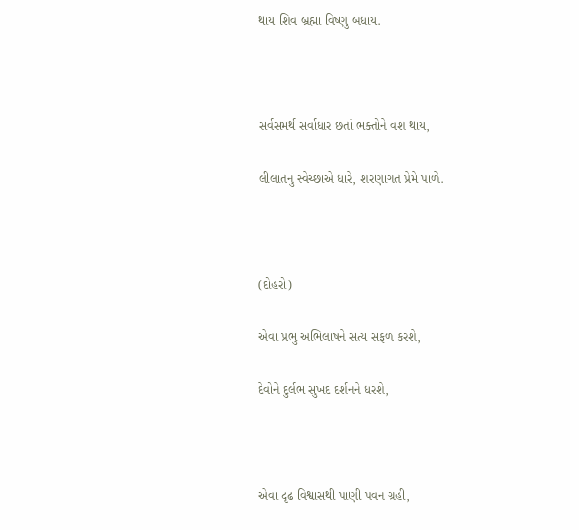થાય શિવ બ્રહ્મા વિષ્ણુ બધાય.



સર્વસમર્થ સર્વાધાર છતાં ભક્તોને વશ થાય,

લીલાતનુ સ્વેચ્છાએ ધારે, શરણાગત પ્રેમે પાળે.



(દોહરો)

એવા પ્રભુ અભિલાષને સત્ય સફળ કરશે,

દેવોને દુર્લભ સુખદ દર્શનને ધરશે,



એવા દૃઢ વિશ્વાસથી પાણી પવન ગ્રહી,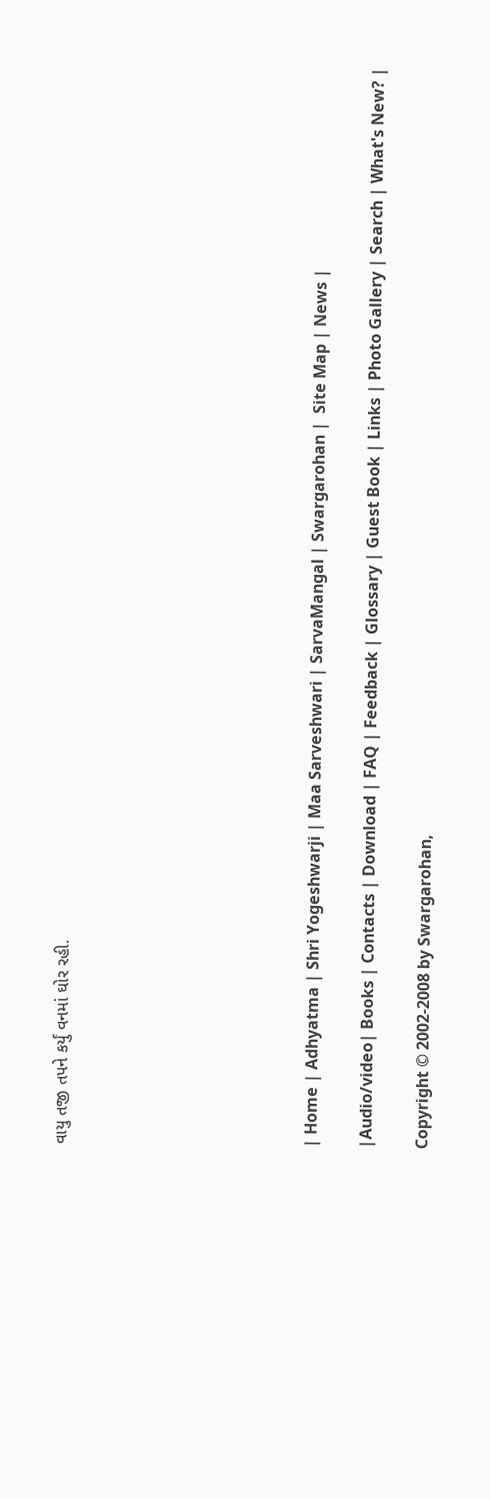વાયુ તજી તપને કર્યું વનમાં ઘોર રહી.








| Home | Adhyatma | Shri Yogeshwarji | Maa Sarveshwari | SarvaMangal | Swargarohan |  Site Map | News |

|Audio/video| Books | Contacts | Download | FAQ | Feedback | Glossary | Guest Book | Links | Photo Gallery | Search | What's New? |

Copyright © 2002-2008 by Swargarohan,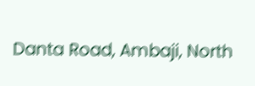Danta Road, Ambaji, North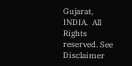Gujarat, INDIA.  All Rights reserved. See Disclaimer